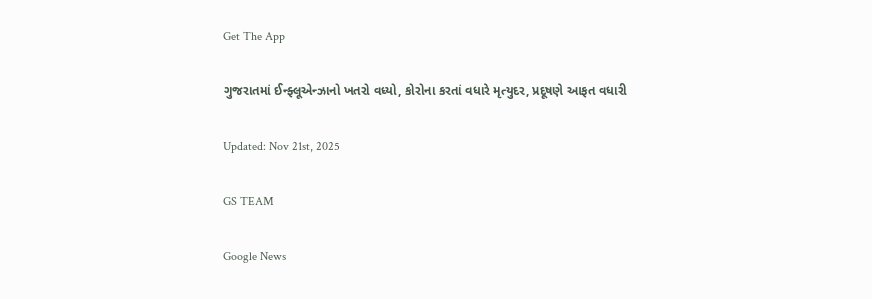Get The App

ગુજરાતમાં ઈન્ફ્લૂએન્ઝાનો ખતરો વધ્યો, કોરોના કરતાં વધારે મૃત્યુદર, પ્રદૂષણે આફત વધારી

Updated: Nov 21st, 2025

GS TEAM

Google News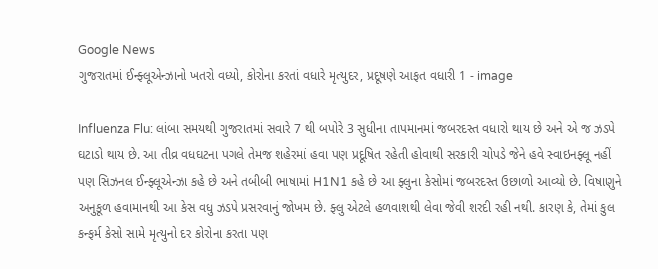Google News
ગુજરાતમાં ઈન્ફ્લૂએન્ઝાનો ખતરો વધ્યો, કોરોના કરતાં વધારે મૃત્યુદર, પ્રદૂષણે આફત વધારી 1 - image

Influenza Flu: લાંબા સમયથી ગુજરાતમાં સવારે 7 થી બપોરે 3 સુધીના તાપમાનમાં જબરદસ્ત વધારો થાય છે અને એ જ ઝડપે ઘટાડો થાય છે. આ તીવ્ર વધઘટના પગલે તેમજ શહેરમાં હવા પણ પ્રદૂષિત રહેતી હોવાથી સરકારી ચોપડે જેને હવે સ્વાઇનફ્લૂ નહીં પણ સિઝનલ ઈન્ફ્લૂએન્ઝા કહે છે અને તબીબી ભાષામાં H1N1 કહે છે આ ફ્લુના કેસોમાં જબરદસ્ત ઉછાળો આવ્યો છે. વિષાણુને અનુકૂળ હવામાનથી આ કેસ વધુ ઝડપે પ્રસરવાનું જોખમ છે. ફ્લુ એટલે હળવાશથી લેવા જેવી શરદી રહી નથી. કારણ કે, તેમાં કુલ કન્ફર્મ કેસો સામે મૃત્યુનો દર કોરોના કરતા પણ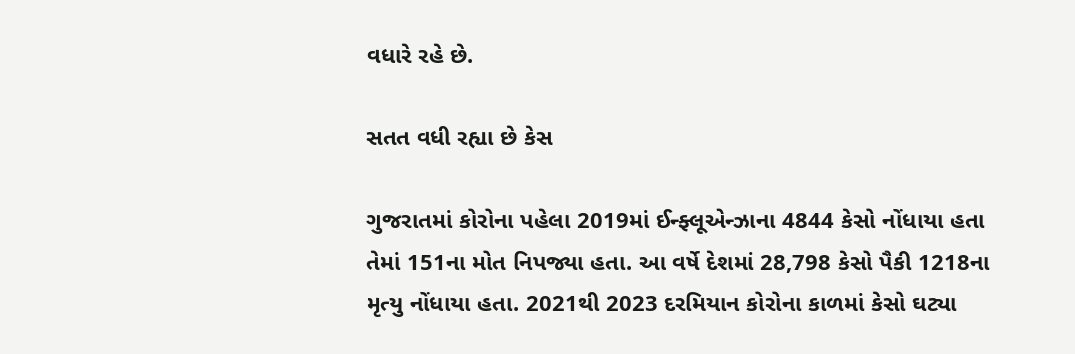વધારે રહે છે.

સતત વધી રહ્યા છે કેસ

ગુજરાતમાં કોરોના પહેલા 2019માં ઈન્ફ્લૂએન્ઝાના 4844 કેસો નોંધાયા હતા તેમાં 151ના મોત નિપજ્યા હતા. આ વર્ષે દેશમાં 28,798 કેસો પૈકી 1218ના મૃત્યુ નોંધાયા હતા. 2021થી 2023 દરમિયાન કોરોના કાળમાં કેસો ઘટ્યા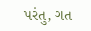પરંતુ, ગત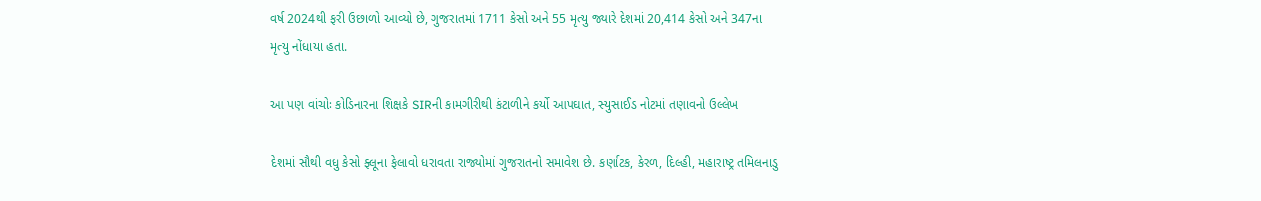વર્ષ 2024થી ફરી ઉછાળો આવ્યો છે, ગુજરાતમાં 1711 કેસો અને 55 મૃત્યુ જ્યારે દેશમાં 20,414 કેસો અને 347ના મૃત્યુ નોંધાયા હતા.

આ પણ વાંચોઃ કોડિનારના શિક્ષકે SIRની કામગીરીથી કંટાળીને કર્યો આપઘાત, સ્યુસાઈડ નોટમાં તણાવનો ઉલ્લેખ

દેશમાં સૌથી વધુ કેસો ફ્લૂના ફેલાવો ધરાવતા રાજ્યોમાં ગુજરાતનો સમાવેશ છે. કર્ણાટક, કેરળ, દિલ્હી, મહારાષ્ટ્ર તમિલનાડુ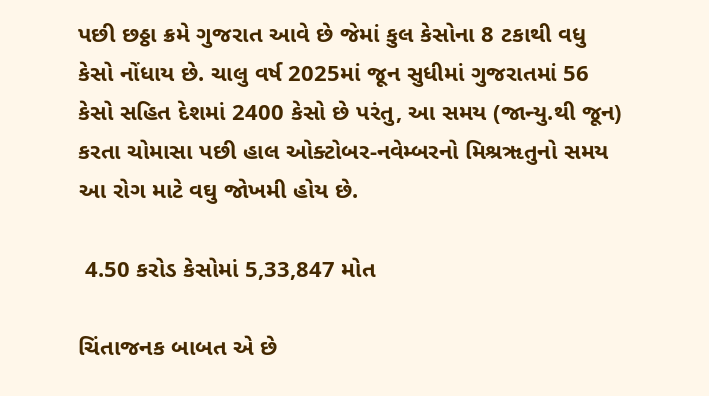પછી છઠ્ઠા ક્રમે ગુજરાત આવે છે જેમાં કુલ કેસોના 8 ટકાથી વધુ કેસો નોંધાય છે. ચાલુ વર્ષ 2025માં જૂન સુધીમાં ગુજરાતમાં 56 કેસો સહિત દેશમાં 2400 કેસો છે પરંતુ, આ સમય (જાન્યુ.થી જૂન) કરતા ચોમાસા પછી હાલ ઓક્ટોબર-નવેમ્બરનો મિશ્રૠતુનો સમય આ રોગ માટે વઘુ જોખમી હોય છે.

 4.50 કરોડ કેસોમાં 5,33,847 મોત

ચિંતાજનક બાબત એ છે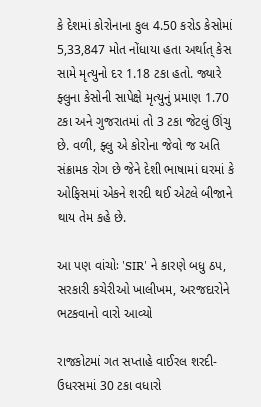કે દેશમાં કોરોનાના કુલ 4.50 કરોડ કેસોમાં 5,33,847 મોત નોંધાયા હતા અર્થાત્‌ કેસ સામે મૃત્યુનો દર 1.18 ટકા હતો. જ્યારે ફ્લુના કેસોની સાપેક્ષે મૃત્યુનું પ્રમાણ 1.70 ટકા અને ગુજરાતમાં તો 3 ટકા જેટલું ઊંચુ છે. વળી, ફ્લુ એ કોરોના જેવો જ અતિ સંક્રામક રોગ છે જેને દેશી ભાષામાં ઘરમાં કે ઓફિસમાં એકને શરદી થઈ એટલે બીજાને થાય તેમ કહે છે.

આ પણ વાંચોઃ 'SIR' ને કારણે બધુ ઠપ, સરકારી કચેરીઓ ખાલીખમ, અરજદારોને ભટકવાનો વારો આવ્યો

રાજકોટમાં ગત સપ્તાહે વાઈરલ શરદી-ઉધરસમાં 30 ટકા વધારો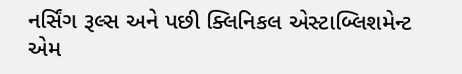નર્સિંગ રૂલ્સ અને પછી ક્લિનિકલ એસ્ટાબ્લિશમેન્ટ એમ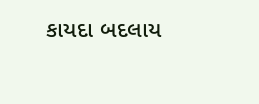કાયદા બદલાય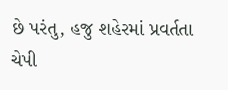છે પરંતુ, હજુ શહેરમાં પ્રવર્તતા ચેપી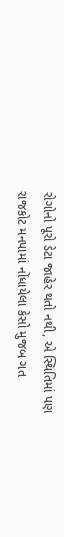રોગોનો પૂરો ડેટા જાહેર થતો નથી, એ સ્થિતિમાં પણ રાજકોટ મનપામાં નોંધાયેલા કેસો મુજબ ગત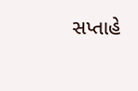સપ્તાહે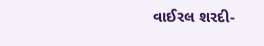વાઈરલ શરદી-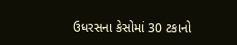ઉધરસના કેસોમાં 30 ટકાનો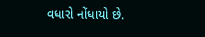વધારો નોંધાયો છે.